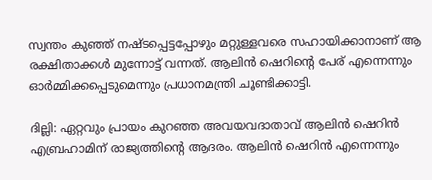സ്വന്തം കുഞ്ഞ് നഷ്‌ടപ്പെട്ടപ്പോഴും മറ്റുള്ളവരെ സഹായിക്കാനാണ് ആ രക്ഷിതാക്കൾ മുന്നോട്ട് വന്നത്. ആലിൻ ഷെറിൻ്റെ പേര് എന്നെന്നും ഓർമ്മിക്കപ്പെടുമെന്നും പ്രധാനമന്ത്രി ചൂണ്ടിക്കാട്ടി.

ദില്ലി: ഏറ്റവും പ്രായം കുറഞ്ഞ അവയവദാതാവ് ആലിന്‍ ഷെറിന്‍ എബ്രഹാമിന് രാജ്യത്തിന്‍റെ ആദരം. ആലിന്‍ ഷെറിന്‍ എന്നെന്നും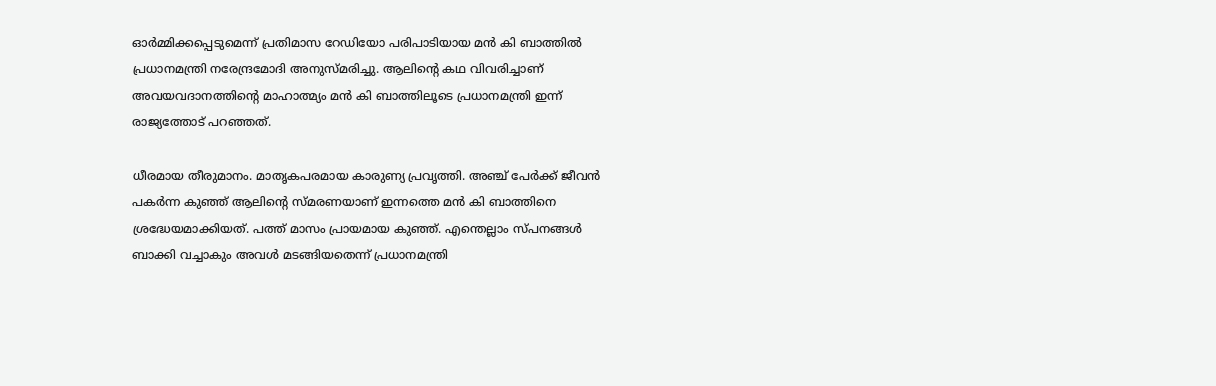ഓര്‍മ്മിക്കപ്പെടുമെന്ന് പ്രതിമാസ റേഡിയോ പരിപാടിയായ മന്‍ കി ബാത്തില്‍ പ്രധാനമന്ത്രി നരേന്ദ്രമോദി അനുസ്മരിച്ചു. ആലിന്‍റെ കഥ വിവരിച്ചാണ് അവയവദാനത്തിന്‍റെ മാഹാത്മ്യം മന്‍ കി ബാത്തിലൂടെ പ്രധാനമന്ത്രി ഇന്ന് രാജ്യത്തോട് പറഞ്ഞത്.

ധീരമായ തീരുമാനം. മാതൃകപരമായ കാരുണ്യ പ്രവൃത്തി. അഞ്ച് പേര്‍ക്ക് ജീവന്‍ പകര്‍ന്ന കുഞ്ഞ് ആലിന്‍റെ സ്മരണയാണ് ഇന്നത്തെ മന്‍ കി ബാത്തിനെ ശ്രദ്ധേയമാക്കിയത്. പത്ത് മാസം പ്രായമായ കുഞ്ഞ്. എന്തെല്ലാം സ്പനങ്ങള്‍ ബാക്കി വച്ചാകും അവള്‍ മടങ്ങിയതെന്ന് പ്രധാനമന്ത്രി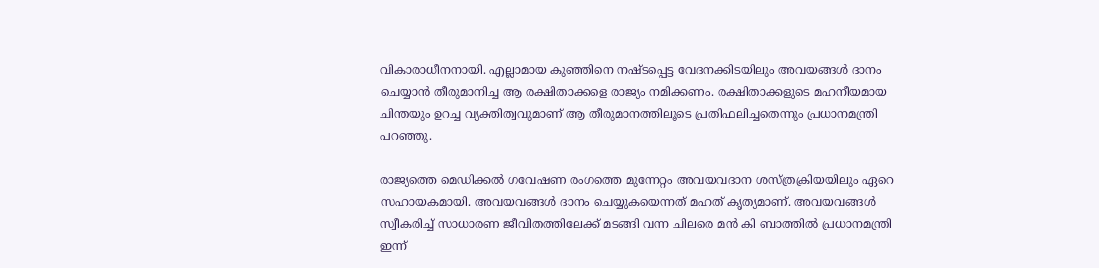വികാരാധീനനായി. എല്ലാമായ കുഞ്ഞിനെ നഷ്ടപ്പെട്ട വേദനക്കിടയിലും അവയങ്ങള്‍ ദാനം ചെയ്യാന്‍ തീരുമാനിച്ച ആ രക്ഷിതാക്കളെ രാജ്യം നമിക്കണം. രക്ഷിതാക്കളുടെ മഹനീയമായ ചിന്തയും ഉറച്ച വ്യക്തിത്വവുമാണ് ആ തീരുമാനത്തിലൂടെ പ്രതിഫലിച്ചതെന്നും പ്രധാനമന്ത്രി പറഞ്ഞു.

രാജ്യത്തെ മെഡിക്കല്‍ ഗവേഷണ രംഗത്തെ മുന്നേറ്റം അവയവദാന ശസ്ത്രക്രിയയിലും ഏറെ സഹായകമായി. അവയവങ്ങള്‍ ദാനം ചെയ്യുകയെന്നത് മഹത് കൃത്യമാണ്. അവയവങ്ങള്‍ സ്വീകരിച്ച് സാധാരണ ജീവിതത്തിലേക്ക് മടങ്ങി വന്ന ചിലരെ മന്‍ കി ബാത്തില്‍ പ്രധാനമന്ത്രി ഇന്ന്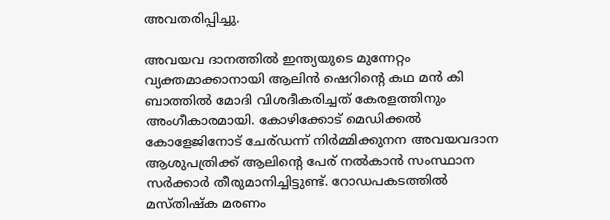അവതരിപ്പിച്ചു.

അവയവ ദാനത്തില്‍ ഇന്ത്യയുടെ മുന്നേറ്റം വ്യക്തമാക്കാനായി ആലിന്‍ ഷെറിന്‍റെ കഥ മന്‍ കി ബാത്തില്‍ മോദി വിശദീകരിച്ചത് കേരളത്തിനും അംഗീകാരമായി. കോഴിക്കോട് മെഡിക്കല്‍ കോളേജിനോട് ചേര്ഡന്ന് നിര്‍മ്മിക്കുനന അവയവദാന ആശുപത്രിക്ക് ആലിന്‍റെ പേര് നല്‍കാന്‍ സംസ്ഥാന സര്‍ക്കാര്‍ തീരുമാനിച്ചിട്ടുണ്ട്. റോഡപകടത്തില്‍ മസ്തിഷ്ക മരണം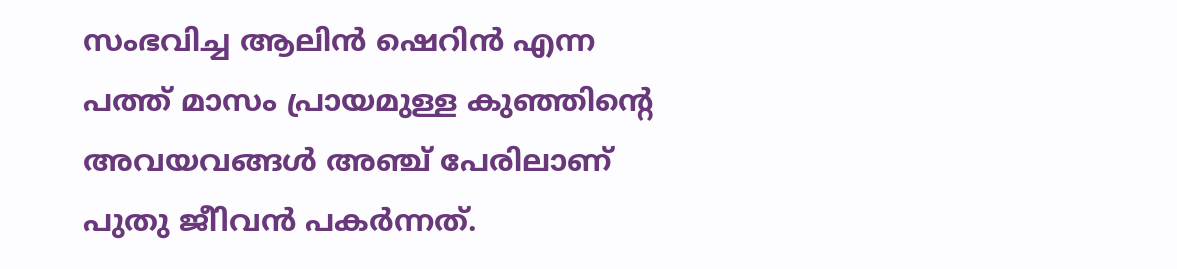സംഭവിച്ച ആലിന്‍ ഷെറിന്‍ എന്ന പത്ത് മാസം പ്രായമുള്ള കുഞ്ഞിന്‍റെ അവയവങ്ങള്‍ അഞ്ച് പേരിലാണ് പുതു ജീിവന്‍ പകര്‍ന്നത്.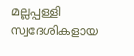മല്ലപ്പള്ളി സ്വദേശികളായ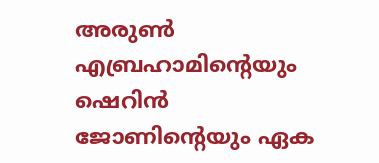അരുണ്‍ എബ്രഹാമിന്‍റെയും ഷെറിന്‍ ജോണിന്‍റെയും ഏക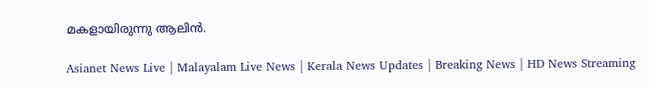മകളായിരുന്നു ആലിന്‍.

Asianet News Live | Malayalam Live News | Kerala News Updates | Breaking News | HD News Streaming